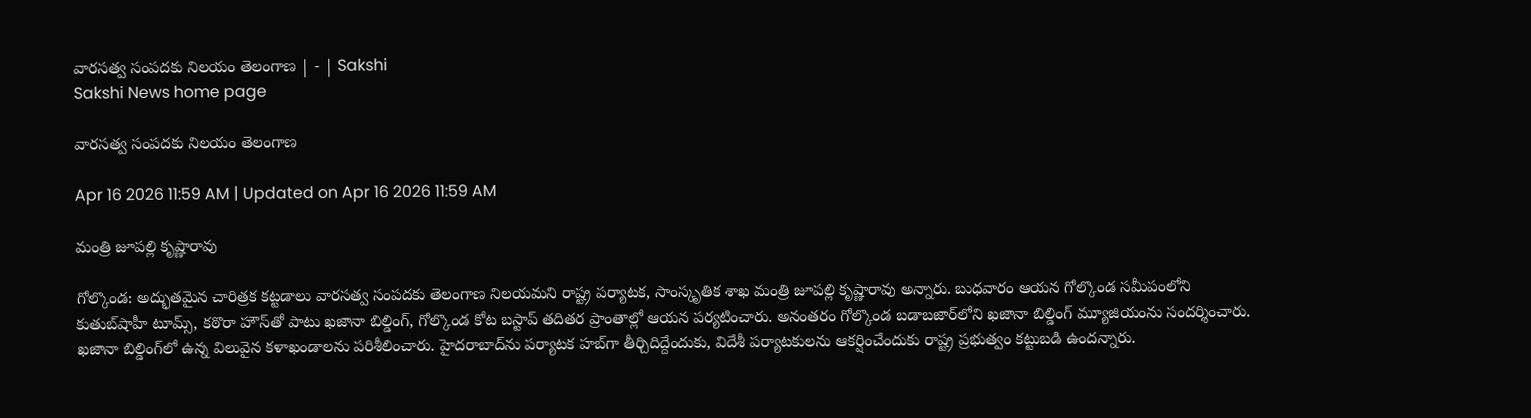వారసత్వ సంపదకు నిలయం తెలంగాణ | - | Sakshi
Sakshi News home page

వారసత్వ సంపదకు నిలయం తెలంగాణ

Apr 16 2026 11:59 AM | Updated on Apr 16 2026 11:59 AM

మంత్రి జూపల్లి కృష్ణారావు

గోల్కొండ: అద్భుతమైన చారిత్రక కట్టడాలు వారసత్వ సంపదకు తెలంగాణ నిలయమని రాష్ట్ర పర్యాటక, సాంస్కృతిక శాఖ మంత్రి జూపల్లి కృష్ణారావు అన్నారు. బుధవారం ఆయన గోల్కొండ సమీపంలోని కుతుబ్‌షాహీ టూమ్స్‌, కఠొరా హౌస్‌తో పాటు ఖజానా బిల్డింగ్‌, గోల్కొండ కోట బస్టాప్‌ తదితర ప్రాంతాల్లో ఆయన పర్యటించారు. అనంతరం గోల్కొండ బడాబజార్‌లోని ఖజానా బిల్డింగ్‌ మ్యూజియంను సందర్శించారు. ఖజానా బిల్డింగ్‌లో ఉన్న విలువైన కళాఖండాలను పరిశీలించారు. హైదరాబాద్‌ను పర్యాటక హబ్‌గా తీర్చిదిద్దేందుకు, విదేశీ పర్యాటకులను ఆకర్షించేందుకు రాష్ట్ర ప్రభుత్వం కట్టుబడి ఉందన్నారు.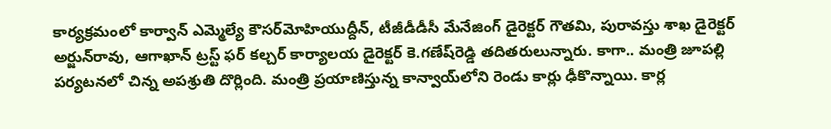కార్యక్రమంలో కార్వాన్‌ ఎమ్మెల్యే కౌసర్‌మోహియుద్దీన్‌, టీజీడీడీసీ మేనేజింగ్‌ డైరెక్టర్‌ గౌతమి, పురావస్తు శాఖ డైరెక్టర్‌ అర్జున్‌రావు, ఆగాఖాన్‌ ట్రస్ట్‌ ఫర్‌ కల్చర్‌ కార్యాలయ డైరెక్టర్‌ కె.గణేష్‌రెడ్డి తదితరులున్నారు. కాగా.. మంత్రి జూపల్లి పర్యటనలో చిన్న అపశ్రుతి దొర్లింది. మంత్రి ప్రయాణిస్తున్న కాన్వాయ్‌లోని రెండు కార్లు ఢీకొన్నాయి. కార్ల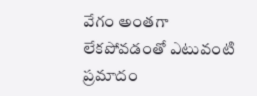వేగం అంతగా లేకపోవడంతో ఎటువంటి ప్రమాదం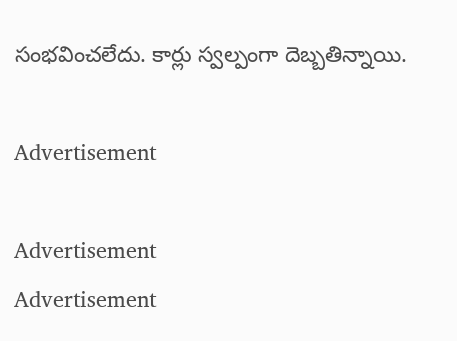సంభవించలేదు. కార్లు స్వల్పంగా దెబ్బతిన్నాయి.

Advertisement

Advertisement
Advertisement